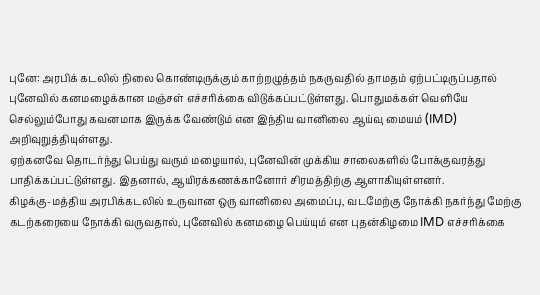புனே: அரபிக் கடலில் நிலை கொண்டிருக்கும் காற்றழுத்தம் நகருவதில் தாமதம் ஏற்பட்டிருப்பதால் புனேவில் கனமழைக்கான மஞ்சள் எச்சரிக்கை விடுக்கப்பட்டுள்ளது. பொதுமக்கள் வெளியே செல்லும்போது கவனமாக இருக்க வேண்டும் என இந்திய வானிலை ஆய்வு மையம் (IMD) அறிவுறுத்தியுள்ளது.
ஏற்கனவே தொடர்ந்து பெய்து வரும் மழையால், புனேவின் முக்கிய சாலைகளில் போக்குவரத்து பாதிக்கப்பட்டுள்ளது. இதனால், ஆயிரக்கணக்கானோர் சிரமத்திற்கு ஆளாகியுள்ளனர்.
கிழக்கு-மத்திய அரபிக்கடலில் உருவான ஒரு வானிலை அமைப்பு, வடமேற்கு நோக்கி நகர்ந்து மேற்கு கடற்கரையை நோக்கி வருவதால், புனேவில் கனமழை பெய்யும் என புதன்கிழமை IMD எச்சரிக்கை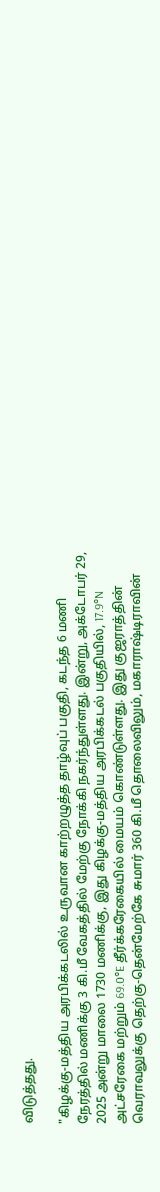விடுத்தது.

"கிழக்கு-மத்திய அரபிக்கடலில் உருவான காற்றழுத்த தாழ்வுப் பகுதி, கடந்த 6 மணி நேரத்தில் மணிக்கு 3 கி.மீ வேகத்தில் மேற்கு நோக்கி நகர்ந்துள்ளது. இன்று, அக்டோபர் 29, 2025 அன்று மாலை 1730 மணிக்கு, இது கிழக்கு-மத்திய அரபிக்கடல் பகுதியில், 17.9°N அட்சரேகை மற்றும் 69.0°E தீர்க்கரேகையில் மையம் கொண்டுள்ளது. இது குஜராத்தின் வெராவலுக்கு தெற்கு-தென்மேற்கே சுமார் 360 கி.மீ தொலைவிலும், மகாராஷ்டிராவின்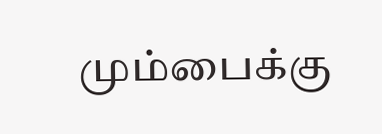மும்பைக்கு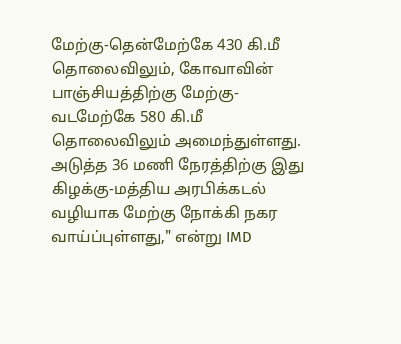மேற்கு-தென்மேற்கே 430 கி.மீ தொலைவிலும், கோவாவின் பாஞ்சியத்திற்கு மேற்கு-வடமேற்கே 580 கி.மீ தொலைவிலும் அமைந்துள்ளது. அடுத்த 36 மணி நேரத்திற்கு இது கிழக்கு-மத்திய அரபிக்கடல் வழியாக மேற்கு நோக்கி நகர வாய்ப்புள்ளது," என்று IMD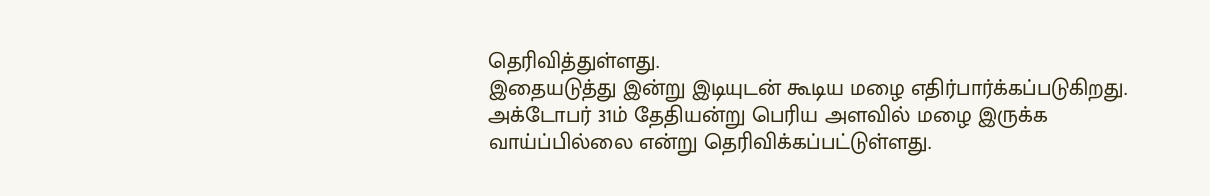தெரிவித்துள்ளது.
இதையடுத்து இன்று இடியுடன் கூடிய மழை எதிர்பார்க்கப்படுகிறது. அக்டோபர் 31ம் தேதியன்று பெரிய அளவில் மழை இருக்க வாய்ப்பில்லை என்று தெரிவிக்கப்பட்டுள்ளது.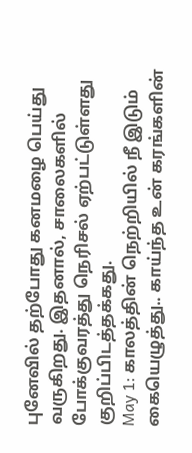புனேவில் தற்போது கனமழை பெய்து வருகிறது. இதனால், சாலைகளில் போக்குவரத்து நெரிசல் ஏற்பட்டுள்ளது குறிப்பிடத்தக்கது.
May 1: காலத்தின் நெற்றியில் நீ இடும் கையெழுத்து.. காய்ந்த உன் கரங்களின்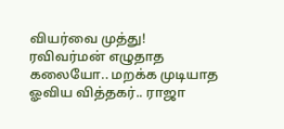வியர்வை முத்து!
ரவிவர்மன் எழுதாத கலையோ.. மறக்க முடியாத ஓவிய வித்தகர்.. ராஜா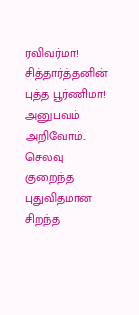ரவிவர்மா!
சித்தார்த்தனின் புத்த பூர்ணிமா!
அனுபவம் அறிவோம்.. செலவு குறைந்த புதுவிதமான சிறந்த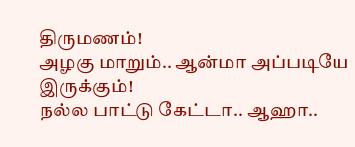திருமணம்!
அழகு மாறும்.. ஆன்மா அப்படியே இருக்கும்!
நல்ல பாட்டு கேட்டா.. ஆஹா..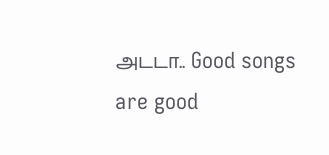அடடா.. Good songs are good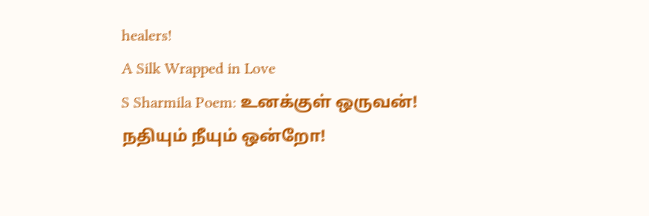healers!
A Silk Wrapped in Love
S Sharmila Poem: உனக்குள் ஒருவன்!
நதியும் நீயும் ஒன்றோ!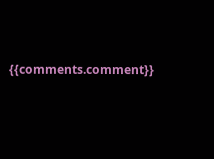{{comments.comment}}